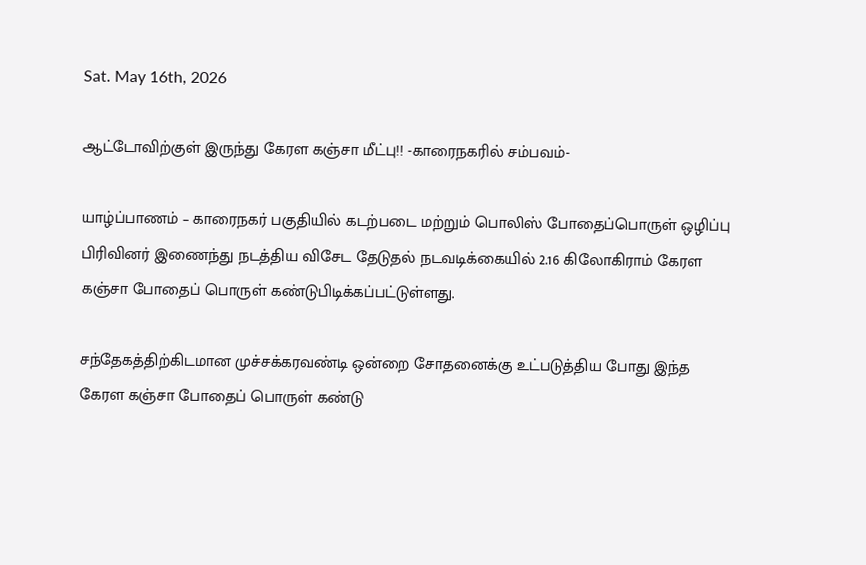Sat. May 16th, 2026

ஆட்டோவிற்குள் இருந்து கேரள கஞ்சா மீட்பு!! -காரைநகரில் சம்பவம்-

யாழ்ப்பாணம் – காரைநகர் பகுதியில் கடற்படை மற்றும் பொலிஸ் போதைப்பொருள் ஒழிப்பு பிரிவினர் இணைந்து நடத்திய விசேட தேடுதல் நடவடிக்கையில் 2.16 கிலோகிராம் கேரள கஞ்சா போதைப் பொருள் கண்டுபிடிக்கப்பட்டுள்ளது.

சந்தேகத்திற்கிடமான முச்சக்கரவண்டி ஒன்றை சோதனைக்கு உட்படுத்திய போது இந்த கேரள கஞ்சா போதைப் பொருள் கண்டு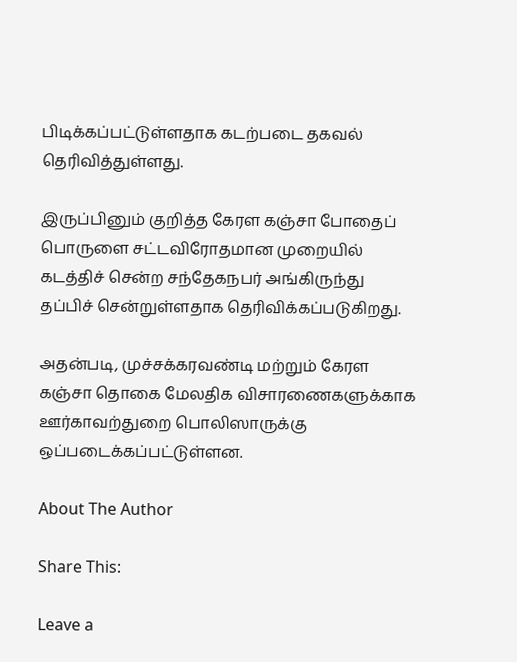பிடிக்கப்பட்டுள்ளதாக கடற்படை தகவல் தெரிவித்துள்ளது.

இருப்பினும் குறித்த கேரள கஞ்சா போதைப் பொருளை சட்டவிரோதமான முறையில் கடத்திச் சென்ற சந்தேகநபர் அங்கிருந்து தப்பிச் சென்றுள்ளதாக தெரிவிக்கப்படுகிறது.

அதன்படி, முச்சக்கரவண்டி மற்றும் கேரள கஞ்சா தொகை மேலதிக விசாரணைகளுக்காக ஊர்காவற்துறை பொலிஸாருக்கு ஒப்படைக்கப்பட்டுள்ளன.

About The Author

Share This:

Leave a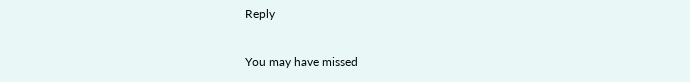Reply

You may have missed